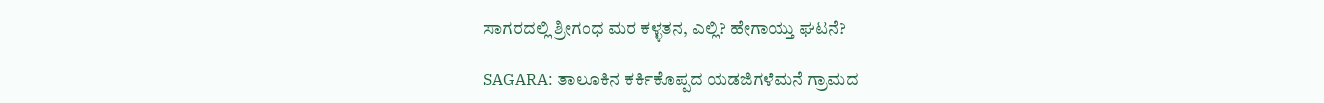ಸಾಗರದಲ್ಲಿ ‍‍ಶ್ರೀಗಂಧ ಮರ ಕಳ್ಳತನ, ಎಲ್ಲಿ? ಹೇಗಾಯ್ತು ಘಟನೆ?

SAGARA: ತಾಲೂಕಿನ ಕರ್ಕಿಕೊಪ್ಪದ ಯಡಜಿಗಳೆಮನೆ ಗ್ರಾಮದ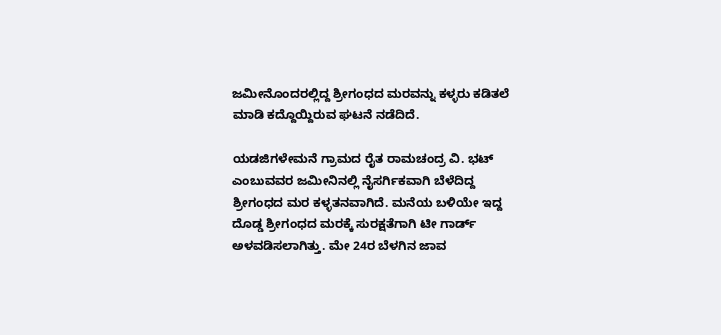ಜಮೀನೊಂದರಲ್ಲಿದ್ದ ಶ್ರೀಗಂಧದ ಮರವನ್ನು ಕಳ್ಳರು ಕಡಿತಲೆ ಮಾಡಿ ಕದ್ದೊಯ್ದಿರುವ ಘಟನೆ ನಡೆದಿದೆ.

ಯಡಜಿಗಳೇಮನೆ ಗ್ರಾಮದ ರೈತ ರಾಮಚಂದ್ರ ವಿ. ಭಟ್ ಎಂಬುವವರ ಜಮೀನಿನಲ್ಲಿ ನೈಸರ್ಗಿಕವಾಗಿ ಬೆಳೆದಿದ್ದ ಶ್ರೀಗಂಧದ ಮರ ಕಳ್ಳತನವಾಗಿದೆ. ಮನೆಯ ಬಳಿಯೇ ಇದ್ದ ದೊಡ್ಡ ಶ್ರೀಗಂಧದ ಮರಕ್ಕೆ ಸುರಕ್ಷತೆಗಾಗಿ ಟೀ ಗಾರ್ಡ್ ಅಳವಡಿಸಲಾಗಿತ್ತು. ಮೇ 24ರ ಬೆಳಗಿನ ಜಾವ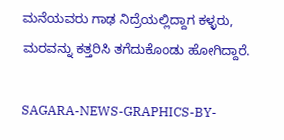ಮನೆಯವರು ಗಾಢ ನಿದ್ರೆಯಲ್ಲಿದ್ದಾಗ ಕಳ್ಳರು, ಮರವನ್ನು ಕತ್ತರಿಸಿ ತಗೆದುಕೊಂಡು ಹೋಗಿದ್ದಾರೆ.

SAGARA-NEWS-GRAPHICS-BY-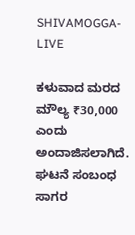SHIVAMOGGA-LIVE

ಕಳುವಾದ ಮರದ ಮೌಲ್ಯ ₹30,000 ಎಂದು ಅಂದಾಜಿಸಲಾಗಿದೆ. ಘಟನೆ ಸಂಬಂಧ ಸಾಗರ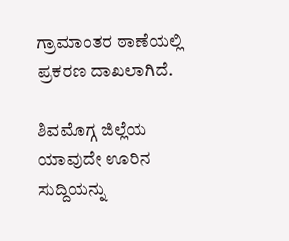ಗ್ರಾಮಾಂತರ ಠಾಣೆಯಲ್ಲಿ ಪ್ರಕರಣ ದಾಖಲಾಗಿದೆ.

ಶಿವಮೊಗ್ಗ ಜಿಲ್ಲೆಯ ಯಾವುದೇ ಊರಿನ ಸುದ್ದಿಯನ್ನು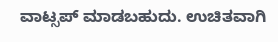ವಾಟ್ಸಪ್‌ ಮಾಡಬಹುದು. ಉಚಿತವಾಗಿ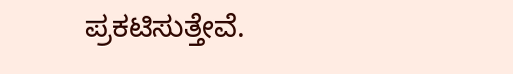ಪ್ರಕಟಿಸುತ್ತೇವೆ.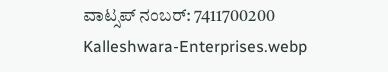ವಾಟ್ಸಪ್‌ ನಂಬರ್: 7411700200
Kalleshwara-Enterprises.webp